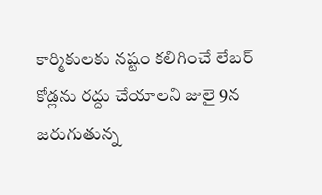కార్మికులకు నష్టం కలిగించే లేబర్ కోడ్లను రద్దు చేయాలని జులై 9న జరుగుతున్న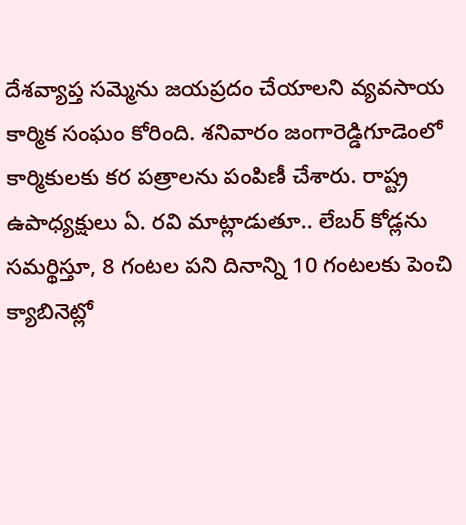దేశవ్యాప్త సమ్మెను జయప్రదం చేయాలని వ్యవసాయ కార్మిక సంఘం కోరింది. శనివారం జంగారెడ్డిగూడెంలో కార్మికులకు కర పత్రాలను పంపిణీ చేశారు. రాష్ట్ర ఉపాధ్యక్షులు ఏ. రవి మాట్లాడుతూ.. లేబర్ కోడ్లను సమర్థిస్తూ, 8 గంటల పని దినాన్ని 10 గంటలకు పెంచి క్యాబినెట్లో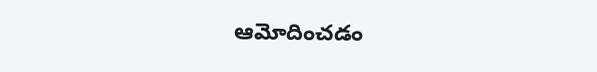ఆమోదించడం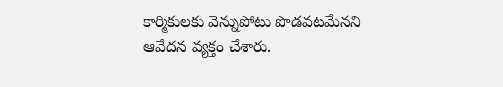కార్మికులకు వెన్నుపోటు పొడవటమేనని ఆవేదన వ్యక్తం చేశారు.